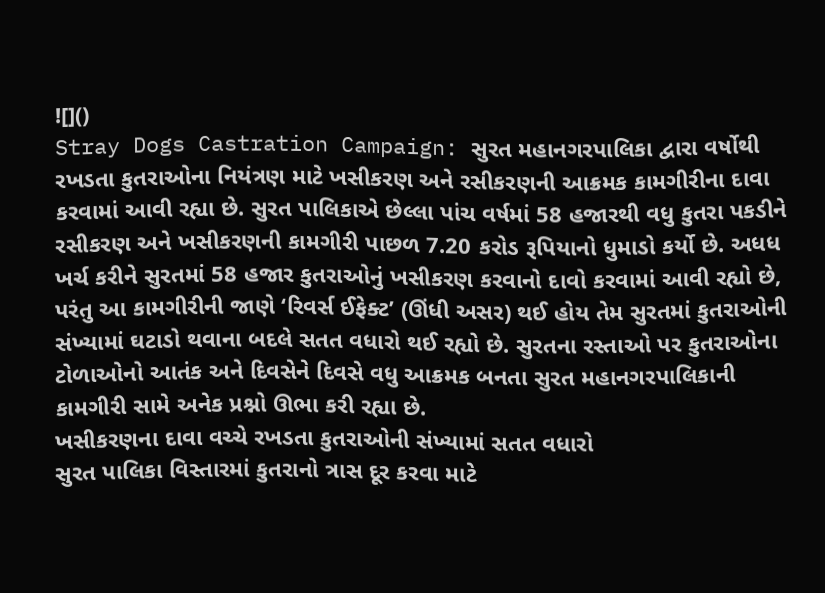![]()
Stray Dogs Castration Campaign: સુરત મહાનગરપાલિકા દ્વારા વર્ષોથી રખડતા કુતરાઓના નિયંત્રણ માટે ખસીકરણ અને રસીકરણની આક્રમક કામગીરીના દાવા કરવામાં આવી રહ્યા છે. સુરત પાલિકાએ છેલ્લા પાંચ વર્ષમાં 58 હજારથી વધુ કુતરા પકડીને રસીકરણ અને ખસીકરણની કામગીરી પાછળ 7.20 કરોડ રૂપિયાનો ધુમાડો કર્યો છે. અધધ ખર્ચ કરીને સુરતમાં 58 હજાર કુતરાઓનું ખસીકરણ કરવાનો દાવો કરવામાં આવી રહ્યો છે, પરંતુ આ કામગીરીની જાણે ‘રિવર્સ ઈફેક્ટ’ (ઊંધી અસર) થઈ હોય તેમ સુરતમાં કુતરાઓની સંખ્યામાં ઘટાડો થવાના બદલે સતત વધારો થઈ રહ્યો છે. સુરતના રસ્તાઓ પર કુતરાઓના ટોળાઓનો આતંક અને દિવસેને દિવસે વધુ આક્રમક બનતા સુરત મહાનગરપાલિકાની કામગીરી સામે અનેક પ્રશ્નો ઊભા કરી રહ્યા છે.
ખસીકરણના દાવા વચ્ચે રખડતા કુતરાઓની સંખ્યામાં સતત વધારો
સુરત પાલિકા વિસ્તારમાં કુતરાનો ત્રાસ દૂર કરવા માટે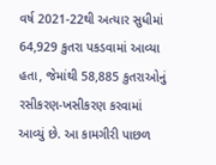વર્ષ 2021-22થી અત્યાર સુધીમાં 64,929 કુતરા પકડવામાં આવ્યા હતા, જેમાંથી 58,885 કુતરાઓનું રસીકરણ-ખસીકરણ કરવામાં આવ્યું છે. આ કામગીરી પાછળ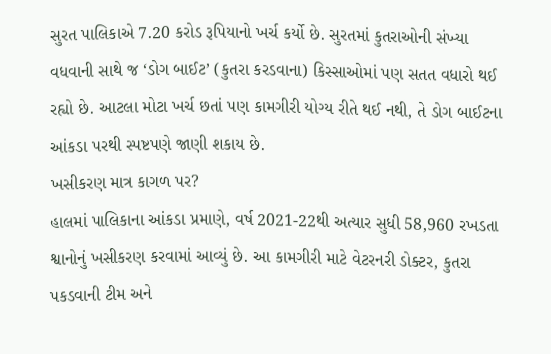સુરત પાલિકાએ 7.20 કરોડ રૂપિયાનો ખર્ચ કર્યો છે. સુરતમાં કુતરાઓની સંખ્યા વધવાની સાથે જ ‘ડોગ બાઈટ’ (કુતરા કરડવાના) કિસ્સાઓમાં પણ સતત વધારો થઈ રહ્યો છે. આટલા મોટા ખર્ચ છતાં પણ કામગીરી યોગ્ય રીતે થઈ નથી, તે ડોગ બાઈટના આંકડા પરથી સ્પષ્ટપણે જાણી શકાય છે.
ખસીકરણ માત્ર કાગળ પર?
હાલમાં પાલિકાના આંકડા પ્રમાણે, વર્ષ 2021-22થી અત્યાર સુધી 58,960 રખડતા શ્વાનોનું ખસીકરણ કરવામાં આવ્યું છે. આ કામગીરી માટે વેટરનરી ડોક્ટર, કુતરા પકડવાની ટીમ અને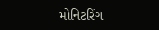મોનિટરિંગ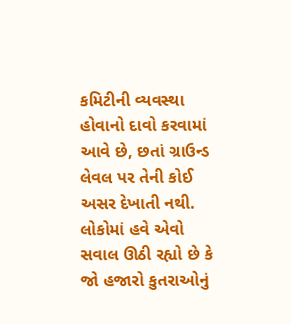કમિટીની વ્યવસ્થા હોવાનો દાવો કરવામાં આવે છે, છતાં ગ્રાઉન્ડ લેવલ પર તેની કોઈ અસર દેખાતી નથી. લોકોમાં હવે એવો સવાલ ઊઠી રહ્યો છે કે જો હજારો કુતરાઓનું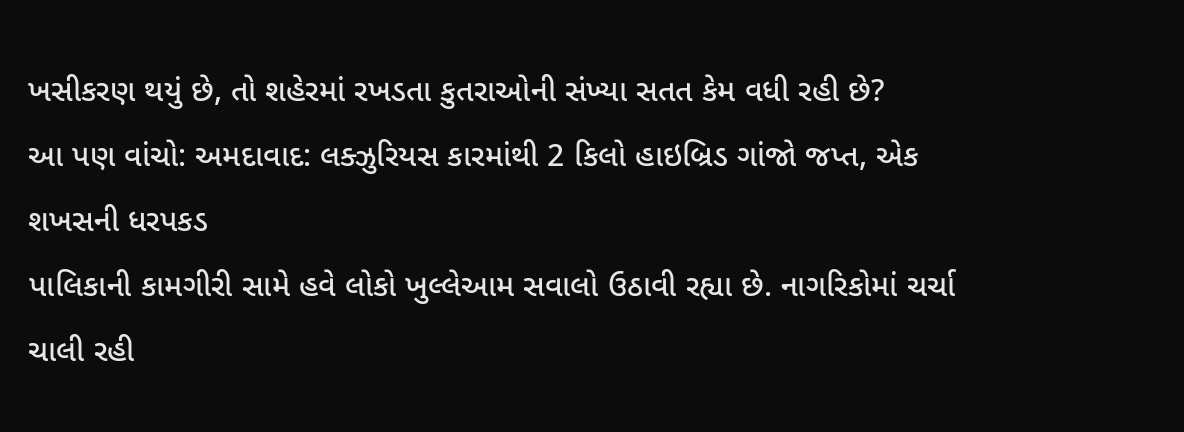ખસીકરણ થયું છે, તો શહેરમાં રખડતા કુતરાઓની સંખ્યા સતત કેમ વધી રહી છે?
આ પણ વાંચો: અમદાવાદ: લક્ઝુરિયસ કારમાંથી 2 કિલો હાઇબ્રિડ ગાંજો જપ્ત, એક શખસની ધરપકડ
પાલિકાની કામગીરી સામે હવે લોકો ખુલ્લેઆમ સવાલો ઉઠાવી રહ્યા છે. નાગરિકોમાં ચર્ચા ચાલી રહી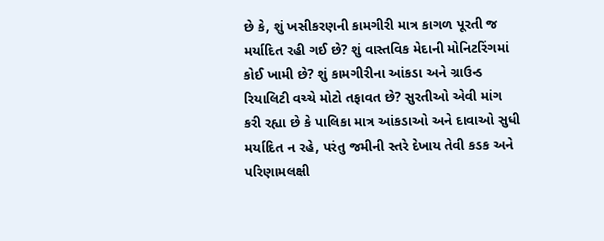છે કે, શું ખસીકરણની કામગીરી માત્ર કાગળ પૂરતી જ મર્યાદિત રહી ગઈ છે? શું વાસ્તવિક મેદાની મોનિટરિંગમાં કોઈ ખામી છે? શું કામગીરીના આંકડા અને ગ્રાઉન્ડ રિયાલિટી વચ્ચે મોટો તફાવત છે? સુરતીઓ એવી માંગ કરી રહ્યા છે કે પાલિકા માત્ર આંકડાઓ અને દાવાઓ સુધી મર્યાદિત ન રહે, પરંતુ જમીની સ્તરે દેખાય તેવી કડક અને પરિણામલક્ષી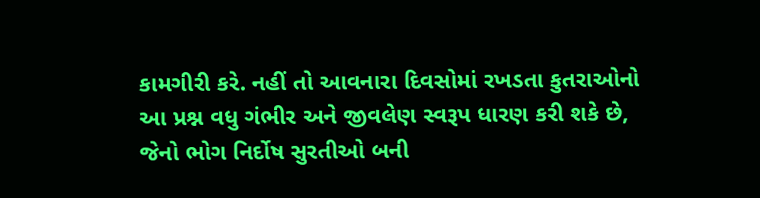કામગીરી કરે. નહીં તો આવનારા દિવસોમાં રખડતા કુતરાઓનો આ પ્રશ્ન વધુ ગંભીર અને જીવલેણ સ્વરૂપ ધારણ કરી શકે છે, જેનો ભોગ નિર્દોષ સુરતીઓ બની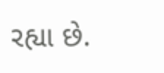રહ્યા છે.